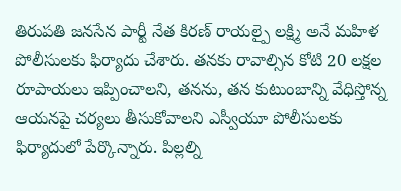తిరుపతి జనసేన పార్టీ నేత కిరణ్ రాయల్పై లక్ష్మి అనే మహిళ పోలీసులకు ఫిర్యాదు చేశారు. తనకు రావాల్సిన కోటి 20 లక్షల రూపాయలు ఇప్పించాలని, తనను, తన కుటుంబాన్ని వేధిస్తోన్న ఆయనపై చర్యలు తీసుకోవాలని ఎస్వీయూ పోలీసులకు ఫిర్యాదులో పేర్కొన్నారు. పిల్లల్ని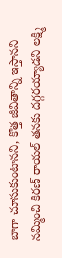బాగా చూసుకుంటానని, కొత్త జీవితాన్ని ఇస్తానని నమ్మించి కిరణ్ రాయల్ తనకు దగ్గరయ్యాడని లక్ష్మి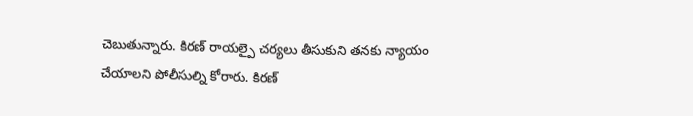చెబుతున్నారు. కిరణ్ రాయల్పై చర్యలు తీసుకుని తనకు న్యాయం చేయాలని పోలీసుల్ని కోరారు. కిరణ్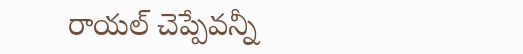రాయల్ చెప్పేవన్నీ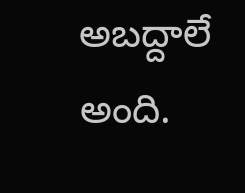అబద్దాలే అంది.